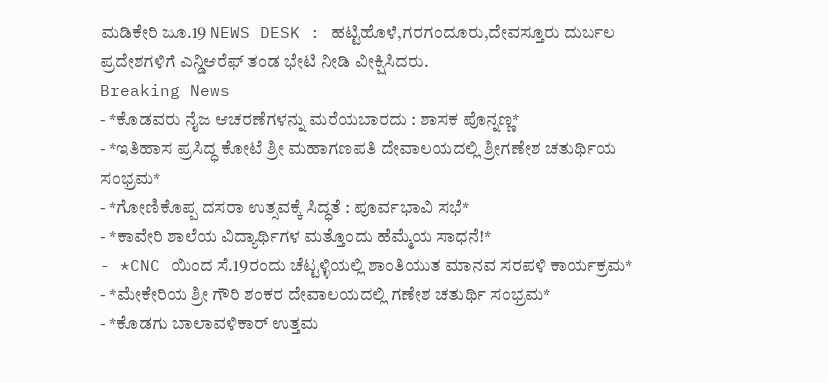ಮಡಿಕೇರಿ ಜೂ.19 NEWS DESK : ಹಟ್ಟಿಹೊಳೆ,ಗರಗಂದೂರು,ದೇವಸ್ತೂರು ದುರ್ಬಲ ಪ್ರದೇಶಗಳಿಗೆ ಎನ್ಡಿಆರೆಫ್ ತಂಡ ಭೇಟಿ ನೀಡಿ ವೀಕ್ಷಿಸಿದರು.
Breaking News
- *ಕೊಡವರು ನೈಜ ಆಚರಣೆಗಳನ್ನು ಮರೆಯಬಾರದು : ಶಾಸಕ ಪೊನ್ನಣ್ಣ*
- *ಇತಿಹಾಸ ಪ್ರಸಿದ್ಧ ಕೋಟೆ ಶ್ರೀ ಮಹಾಗಣಪತಿ ದೇವಾಲಯದಲ್ಲಿ ಶ್ರೀಗಣೇಶ ಚತುರ್ಥಿಯ ಸಂಭ್ರಮ*
- *ಗೋಣಿಕೊಪ್ಪ ದಸರಾ ಉತ್ಸವಕ್ಕೆ ಸಿದ್ಧತೆ : ಪೂರ್ವಭಾವಿ ಸಭೆ*
- *ಕಾವೇರಿ ಶಾಲೆಯ ವಿದ್ಯಾರ್ಥಿಗಳ ಮತ್ತೊಂದು ಹೆಮ್ಮೆಯ ಸಾಧನೆ!*
- *CNC ಯಿಂದ ಸೆ.19ರಂದು ಚೆಟ್ಟಳ್ಳಿಯಲ್ಲಿ ಶಾಂತಿಯುತ ಮಾನವ ಸರಪಳಿ ಕಾರ್ಯಕ್ರಮ*
- *ಮೇಕೇರಿಯ ಶ್ರೀ ಗೌರಿ ಶಂಕರ ದೇವಾಲಯದಲ್ಲಿ ಗಣೇಶ ಚತುರ್ಥಿ ಸಂಭ್ರಮ*
- *ಕೊಡಗು ಬಾಲಾವಳಿಕಾರ್ ಉತ್ತಮ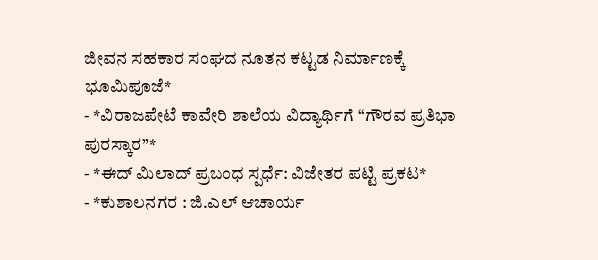ಜೀವನ ಸಹಕಾರ ಸಂಘದ ನೂತನ ಕಟ್ಟಡ ನಿರ್ಮಾಣಕ್ಕೆ ಭೂಮಿಪೂಜೆ*
- *ವಿರಾಜಪೇಟೆ ಕಾವೇರಿ ಶಾಲೆಯ ವಿದ್ಯಾರ್ಥಿಗೆ “ಗೌರವ ಪ್ರತಿಭಾ ಪುರಸ್ಕಾರ”*
- *ಈದ್ ಮಿಲಾದ್ ಪ್ರಬಂಧ ಸ್ಪರ್ಧೆ: ವಿಜೇತರ ಪಟ್ಟಿ ಪ್ರಕಟ*
- *ಕುಶಾಲನಗರ : ಜಿ.ಎಲ್ ಆಚಾರ್ಯ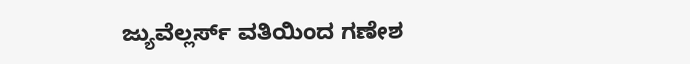ಜ್ಯುವೆಲ್ಲರ್ಸ್ ವತಿಯಿಂದ ಗಣೇಶ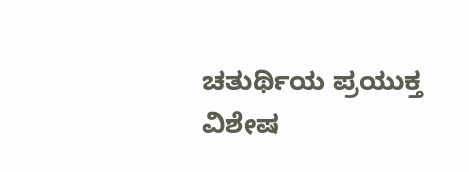ಚತುರ್ಥಿಯ ಪ್ರಯುಕ್ತ ವಿಶೇಷ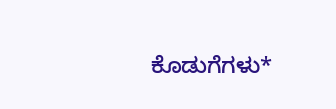ಕೊಡುಗೆಗಳು*